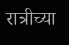रात्रीच्या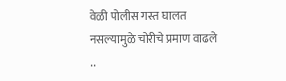वेळी पोलीस गस्त घालत नसल्यामुळे चोरीचे प्रमाण वाढले ..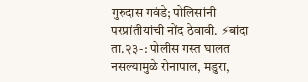गुरुदास गवंडे; पोलिसांनी परप्रांतीयांची नोंद ठेवावी. ⚡बांदा ता.२३-: पोलीस गस्त घालत नसल्यामुळे रोनापाल, मडुरा,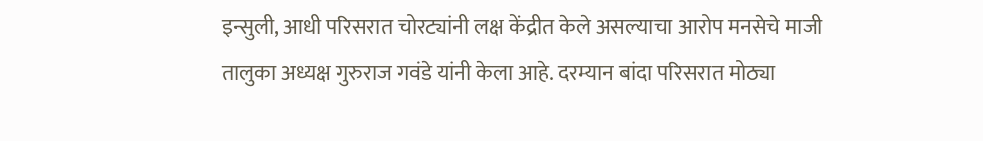इन्सुली, आधी परिसरात चोरट्यांनी लक्ष केंद्रीत केले असल्याचा आरोप मनसेचे माजी तालुका अध्यक्ष गुरुराज गवंडे यांनी केला आहे. दरम्यान बांदा परिसरात मोठ्या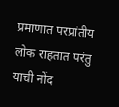प्रमाणात परप्रांतीय लोक राहतात परंतु याची नोंद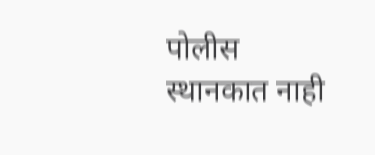पोलीस स्थानकात नाही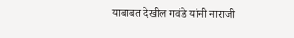याबाबत देखील गवंडे यांनी नाराजी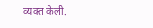व्यक्त केली.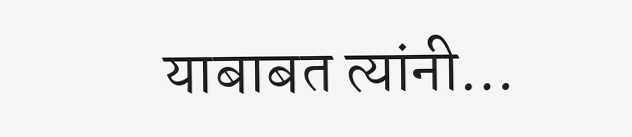याबाबत त्यांनी…